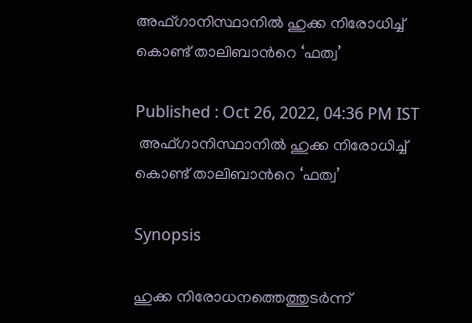അഫ്ഗാനിസ്ഥാനിൽ ഹുക്ക നിരോധിച്ച് കൊണ്ട് താലിബാന്‍റെ ‘ഫത്വ’

Published : Oct 26, 2022, 04:36 PM IST
 അഫ്ഗാനിസ്ഥാനിൽ ഹുക്ക നിരോധിച്ച് കൊണ്ട് താലിബാന്‍റെ ‘ഫത്വ’

Synopsis

ഹുക്ക നിരോധനത്തെത്തുടർന്ന്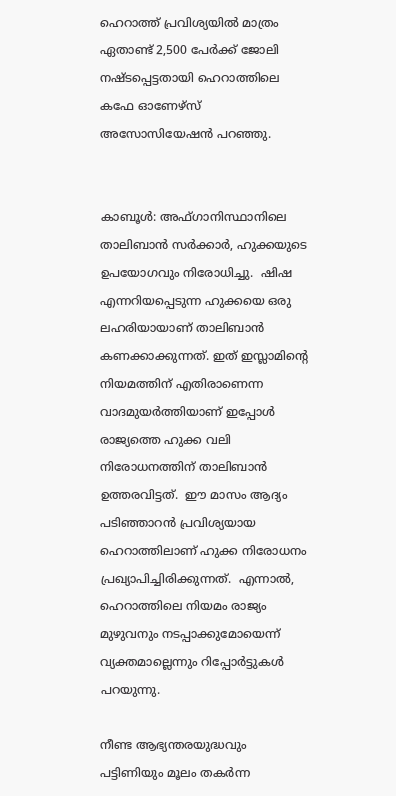ഹെറാത്ത് പ്രവിശ്യയില്‍ മാത്രം ഏതാണ്ട് 2,500 പേർക്ക് ജോലി നഷ്‌ടപ്പെട്ടതായി ഹെറാത്തിലെ കഫേ ഓണേഴ്‌സ് അസോസിയേഷൻ പറഞ്ഞു.


കാബൂൾ: അഫ്ഗാനിസ്ഥാനിലെ താലിബാന്‍ സർക്കാർ, ഹുക്കയുടെ ഉപയോഗവും നിരോധിച്ചു.  ഷിഷ എന്നറിയപ്പെടുന്ന ഹുക്കയെ ഒരു ലഹരിയായാണ് താലിബാന്‍ കണക്കാക്കുന്നത്. ഇത് ഇസ്ലാമിന്‍റെ നിയമത്തിന് എതിരാണെന്ന വാദമുയര്‍ത്തിയാണ് ഇപ്പോള്‍ രാജ്യത്തെ ഹുക്ക വലി നിരോധനത്തിന് താലിബാന്‍ ഉത്തരവിട്ടത്.  ഈ മാസം ആദ്യം പടിഞ്ഞാറൻ പ്രവിശ്യയായ ഹെറാത്തിലാണ് ഹുക്ക നിരോധനം പ്രഖ്യാപിച്ചിരിക്കുന്നത്.  എന്നാല്‍, ഹെറാത്തിലെ നിയമം രാജ്യം മുഴുവനും നടപ്പാക്കുമോയെന്ന് വ്യക്തമാല്ലെന്നും റിപ്പോര്‍ട്ടുകള്‍ പറയുന്നു.

നീണ്ട ആഭ്യന്തരയുദ്ധവും പട്ടിണിയും മൂലം തകര്‍ന്ന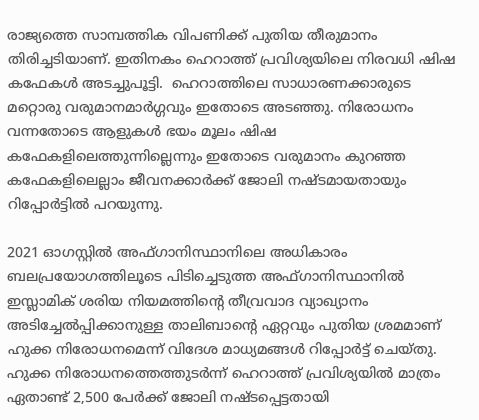രാജ്യത്തെ സാമ്പത്തിക വിപണിക്ക് പുതിയ തീരുമാനം തിരിച്ചടിയാണ്. ഇതിനകം ഹെറാത്ത് പ്രവിശ്യയിലെ നിരവധി ഷിഷ കഫേകൾ അടച്ചുപൂട്ടി.  ഹെറാത്തിലെ സാധാരണക്കാരുടെ മറ്റൊരു വരുമാനമാര്‍ഗ്ഗവും ഇതോടെ അടഞ്ഞു. നിരോധനം വന്നതോടെ ആളുകള്‍ ഭയം മൂലം ഷിഷ കഫേകളിലെത്തുന്നില്ലെന്നും ഇതോടെ വരുമാനം കുറഞ്ഞ കഫേകളിലെല്ലാം ജീവനക്കാര്‍ക്ക് ജോലി നഷ്ടമായതായും റിപ്പോര്‍ട്ടില്‍ പറയുന്നു.

2021 ഓഗസ്റ്റിൽ അഫ്ഗാനിസ്ഥാനിലെ അധികാരം ബലപ്രയോഗത്തിലൂടെ പിടിച്ചെടുത്ത അഫ്ഗാനിസ്ഥാനിൽ ഇസ്ലാമിക് ശരിയ നിയമത്തിന്‍റെ തീവ്രവാദ വ്യാഖ്യാനം അടിച്ചേൽപ്പിക്കാനുള്ള താലിബാന്‍റെ ഏറ്റവും പുതിയ ശ്രമമാണ് ഹുക്ക നിരോധനമെന്ന് വിദേശ മാധ്യമങ്ങള്‍ റിപ്പോര്‍ട്ട് ചെയ്തു. ഹുക്ക നിരോധനത്തെത്തുടർന്ന് ഹെറാത്ത് പ്രവിശ്യയില്‍ മാത്രം ഏതാണ്ട് 2,500 പേർക്ക് ജോലി നഷ്‌ടപ്പെട്ടതായി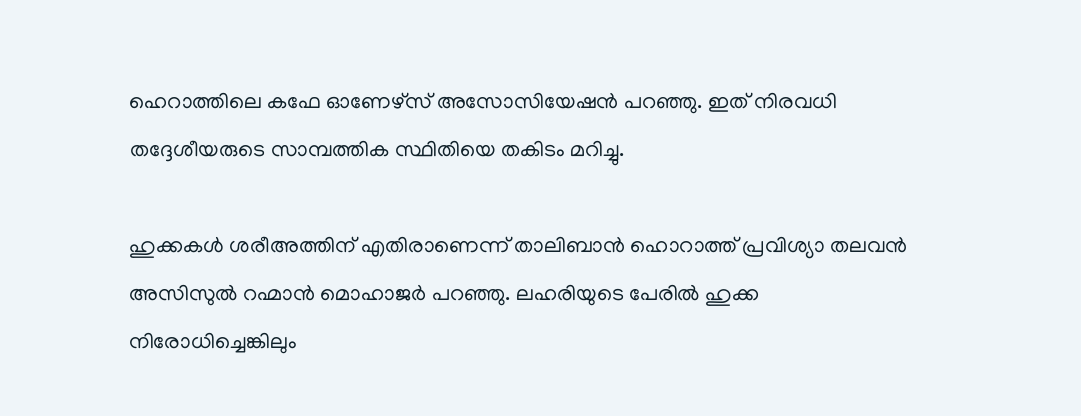ഹെറാത്തിലെ കഫേ ഓണേഴ്‌സ് അസോസിയേഷൻ പറഞ്ഞു. ഇത് നിരവധി തദ്ദേശീയരുടെ സാമ്പത്തിക സ്ഥിതിയെ തകിടം മറിച്ചു.

ഹുക്കകൾ ശരീഅത്തിന് എതിരാണെന്ന് താലിബാന്‍ ഹൊറാത്ത് പ്രവിശ്യാ തലവൻ അസിസുൽ റഹ്മാൻ മൊഹാജർ പറഞ്ഞു. ലഹരിയുടെ പേരില്‍ ഹുക്ക നിരോധിച്ചെങ്കിലും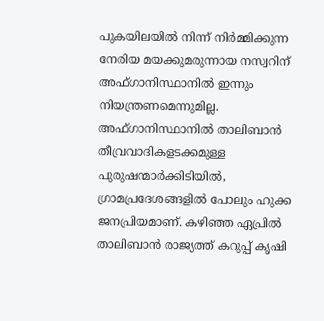പുകയിലയിൽ നിന്ന് നിർമ്മിക്കുന്ന നേരിയ മയക്കുമരുന്നായ നസ്വറിന് അഫ്ഗാനിസ്ഥാനില്‍ ഇന്നും നിയന്ത്രണമെന്നുമില്ല. അഫ്ഗാനിസ്ഥാനില്‍ താലിബാന്‍ തീവ്രവാദികളടക്കമുള്ള  പുരുഷന്മാര്‍ക്കിടിയില്‍, ഗ്രാമപ്രദേശങ്ങളില്‍ പോലും ഹുക്ക ജനപ്രിയമാണ്. കഴിഞ്ഞ ഏപ്രില്‍ താലിബാന്‍ രാജ്യത്ത് കറുപ്പ് കൃഷി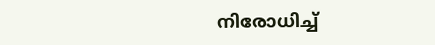നിരോധിച്ച്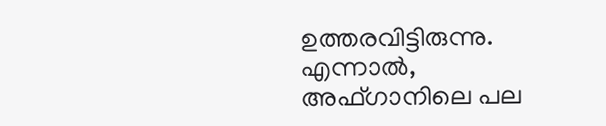ഉത്തരവിട്ടിരുന്നു. എന്നാല്‍, അഫ്ഗാനിലെ പല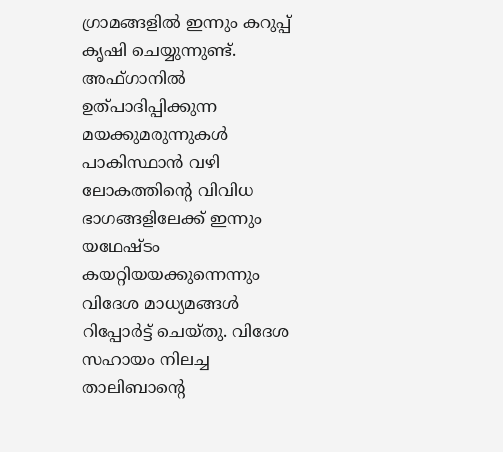ഗ്രാമങ്ങളില്‍ ഇന്നും കറുപ്പ് കൃഷി ചെയ്യുന്നുണ്ട്. അഫ്ഗാനില്‍ ഉത്പാദിപ്പിക്കുന്ന മയക്കുമരുന്നുകള്‍ പാകിസ്ഥാന്‍ വഴി ലോകത്തിന്‍റെ വിവിധ ഭാഗങ്ങളിലേക്ക് ഇന്നും യഥേഷ്ടം കയറ്റിയയക്കുന്നെന്നും വിദേശ മാധ്യമങ്ങള്‍ റിപ്പോര്‍ട്ട് ചെയ്തു. വിദേശ സഹായം നിലച്ച താലിബാന്‍റെ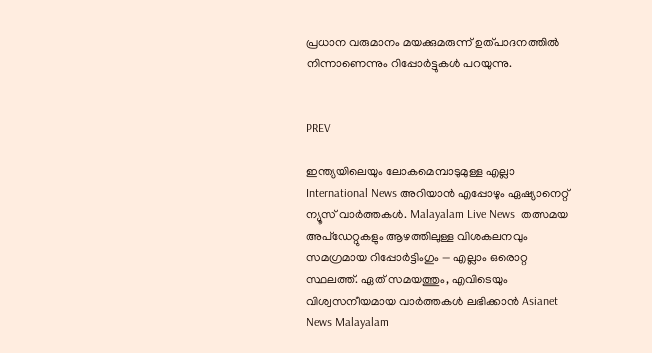പ്രധാന വരുമാനം മയക്കുമരുന്ന് ഉത്പാദനത്തില്‍ നിന്നാണെന്നും റിപ്പോര്‍ട്ടുകള്‍ പറയുന്നു.


PREV

ഇന്ത്യയിലെയും ലോകമെമ്പാടുമുള്ള എല്ലാ International News അറിയാൻ എപ്പോഴും ഏഷ്യാനെറ്റ് ന്യൂസ് വാർത്തകൾ. Malayalam Live News  തത്സമയ അപ്‌ഡേറ്റുകളും ആഴത്തിലുള്ള വിശകലനവും സമഗ്രമായ റിപ്പോർട്ടിംഗും — എല്ലാം ഒരൊറ്റ സ്ഥലത്ത്. ഏത് സമയത്തും, എവിടെയും വിശ്വസനീയമായ വാർത്തകൾ ലഭിക്കാൻ Asianet News Malayalam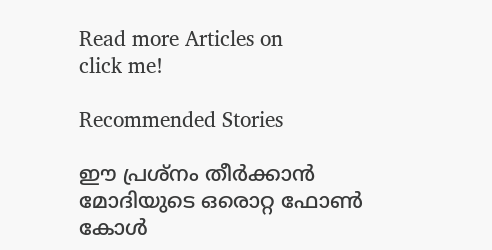Read more Articles on
click me!

Recommended Stories

ഈ പ്രശ്നം തീർക്കാൻ മോദിയുടെ ഒരൊറ്റ ഫോൺ കോൾ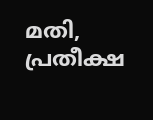മതി, പ്രതീക്ഷ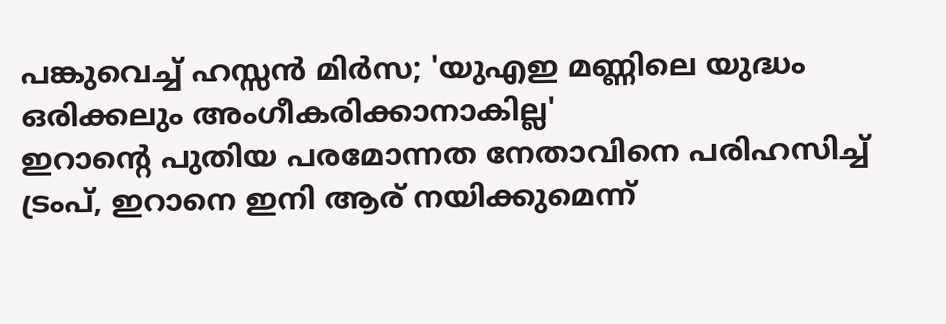പങ്കുവെച്ച് ഹസ്സൻ മിർസ; 'യുഎഇ മണ്ണിലെ യുദ്ധം ഒരിക്കലും അംഗീകരിക്കാനാകില്ല'
ഇറാന്‍റെ പുതിയ പരമോന്നത നേതാവിനെ പരിഹസിച്ച് ട്രംപ്, ഇറാനെ ഇനി ആര് നയിക്കുമെന്ന്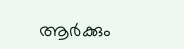ആർക്കും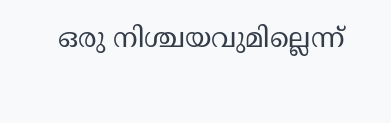ഒരു നിശ്ചയവുമില്ലെന്ന്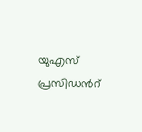യുഎസ് പ്രസിഡന്‍റ്